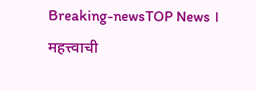Breaking-newsTOP News । महत्त्वाची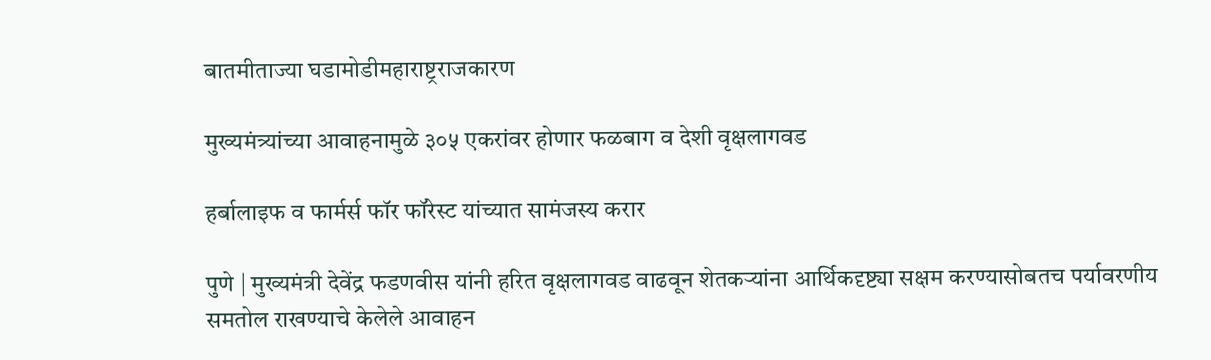बातमीताज्या घडामोडीमहाराष्ट्रराजकारण

मुख्यमंत्र्यांच्या आवाहनामुळे ३०५ एकरांवर होणार फळबाग व देशी वृक्षलागवड

हर्बालाइफ व फार्मर्स फॉर फॉरेस्ट यांच्यात सामंजस्य करार

पुणे | मुख्यमंत्री देवेंद्र फडणवीस यांनी हरित वृक्षलागवड वाढवून शेतकऱ्यांना आर्थिकदृष्ट्या सक्षम करण्यासोबतच पर्यावरणीय समतोल राखण्याचे केलेले आवाहन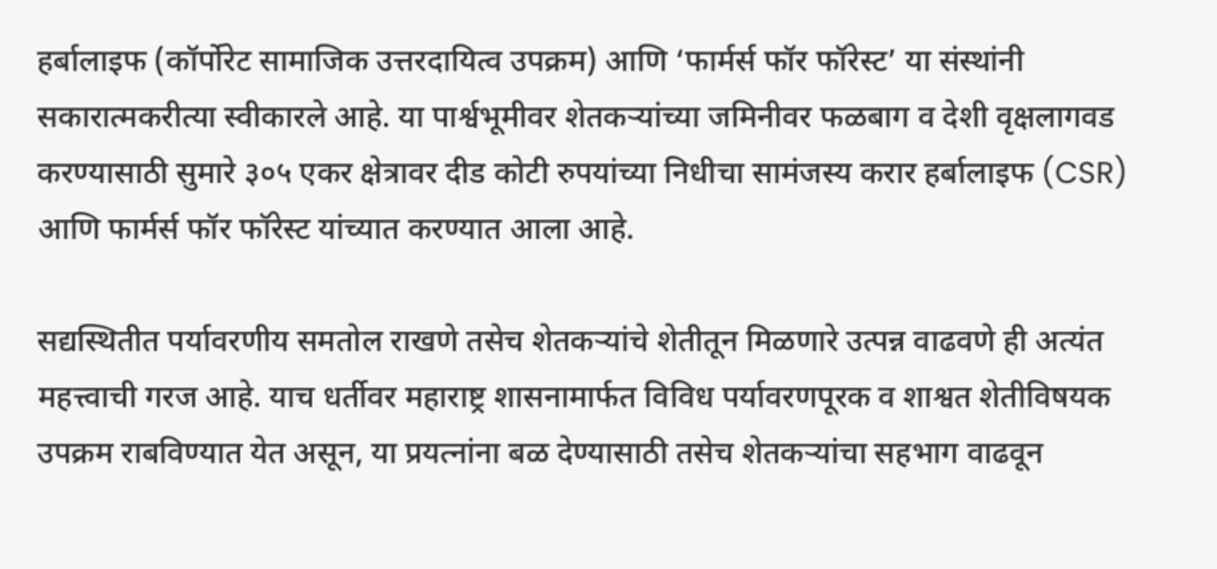हर्बालाइफ (कॉर्पोरेट सामाजिक उत्तरदायित्व उपक्रम) आणि ‘फार्मर्स फॉर फॉरेस्ट’ या संस्थांनी सकारात्मकरीत्या स्वीकारले आहे. या पार्श्वभूमीवर शेतकऱ्यांच्या जमिनीवर फळबाग व देशी वृक्षलागवड करण्यासाठी सुमारे ३०५ एकर क्षेत्रावर दीड कोटी रुपयांच्या निधीचा सामंजस्य करार हर्बालाइफ (CSR) आणि फार्मर्स फॉर फॉरेस्ट यांच्यात करण्यात आला आहे.

सद्यस्थितीत पर्यावरणीय समतोल राखणे तसेच शेतकऱ्यांचे शेतीतून मिळणारे उत्पन्न वाढवणे ही अत्यंत महत्त्वाची गरज आहे. याच धर्तीवर महाराष्ट्र शासनामार्फत विविध पर्यावरणपूरक व शाश्वत शेतीविषयक उपक्रम राबविण्यात येत असून, या प्रयत्नांना बळ देण्यासाठी तसेच शेतकऱ्यांचा सहभाग वाढवून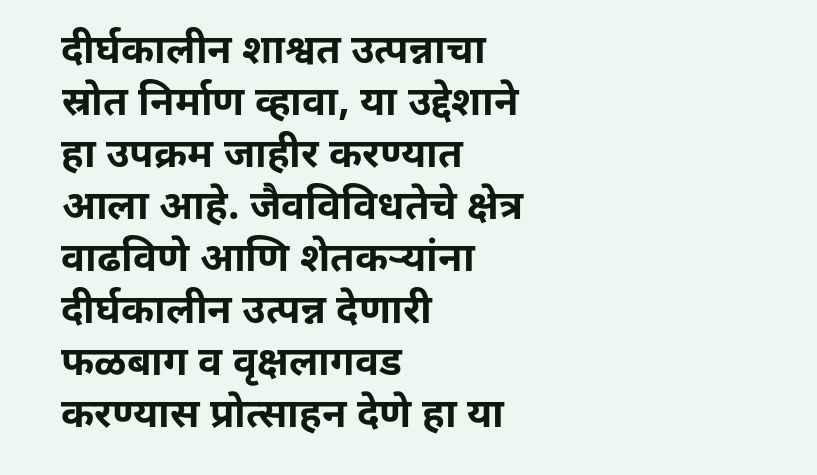दीर्घकालीन शाश्वत उत्पन्नाचा स्रोत निर्माण व्हावा, या उद्देशाने हा उपक्रम जाहीर करण्यात आला आहे. जैवविविधतेचे क्षेत्र वाढविणे आणि शेतकऱ्यांना दीर्घकालीन उत्पन्न देणारी फळबाग व वृक्षलागवड करण्यास प्रोत्साहन देणे हा या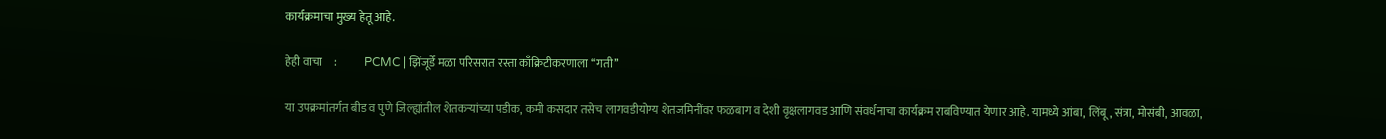कार्यक्रमाचा मुख्य हेतू आहे.

हेही वाचा     :            PCMC | झिंजूर्डे मळा परिसरात रस्ता काँक्रिटीकरणाला ‘‘गती’’

या उपक्रमांतर्गत बीड व पुणे जिल्ह्यांतील शेतकऱ्यांच्या पडीक, कमी कसदार तसेच लागवडीयोग्य शेतजमिनींवर फळबाग व देशी वृक्षलागवड आणि संवर्धनाचा कार्यक्रम राबविण्यात येणार आहे. यामध्ये आंबा, लिंबू, संत्रा, मोसंबी, आवळा,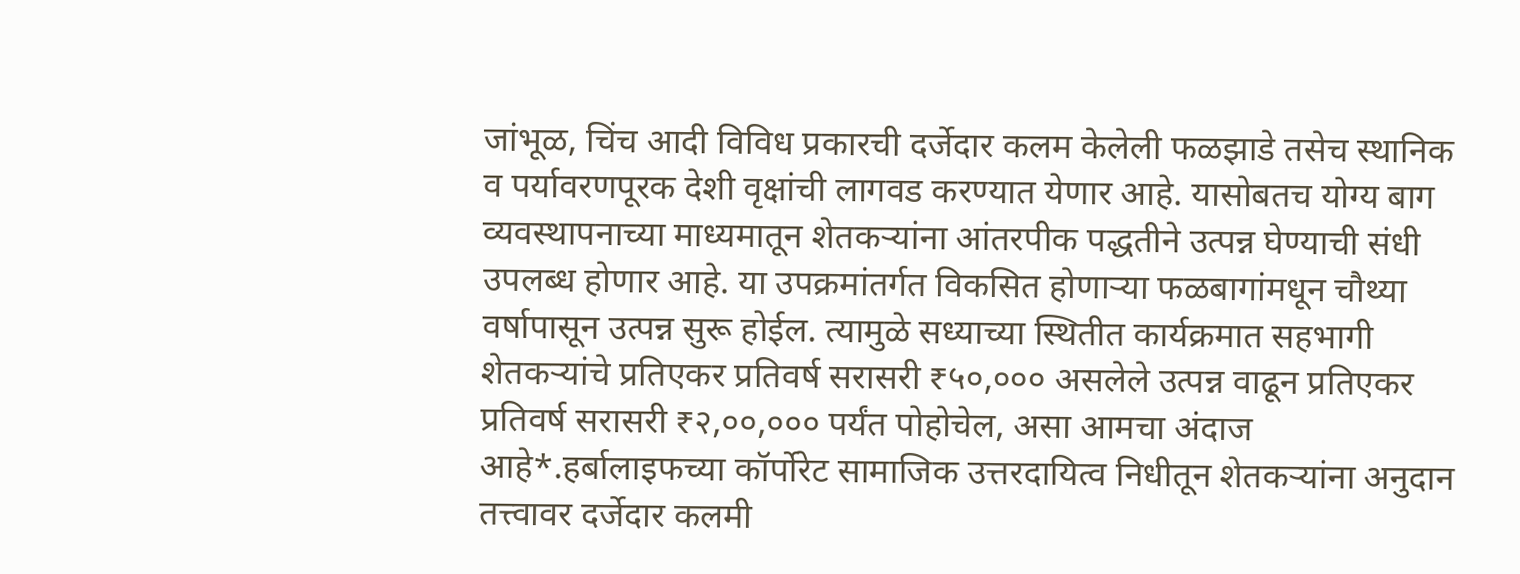जांभूळ, चिंच आदी विविध प्रकारची दर्जेदार कलम केलेली फळझाडे तसेच स्थानिक व पर्यावरणपूरक देशी वृक्षांची लागवड करण्यात येणार आहे. यासोबतच योग्य बाग व्यवस्थापनाच्या माध्यमातून शेतकऱ्यांना आंतरपीक पद्धतीने उत्पन्न घेण्याची संधी उपलब्ध होणार आहे. या उपक्रमांतर्गत विकसित होणाऱ्या फळबागांमधून चौथ्या वर्षापासून उत्पन्न सुरू होईल. त्यामुळे सध्याच्या स्थितीत कार्यक्रमात सहभागी शेतकऱ्यांचे प्रतिएकर प्रतिवर्ष सरासरी ₹५०,००० असलेले उत्पन्न वाढून प्रतिएकर प्रतिवर्ष सरासरी ₹२,००,००० पर्यंत पोहोचेल, असा आमचा अंदाज आहे*.हर्बालाइफच्या कॉर्पोरेट सामाजिक उत्तरदायित्व निधीतून शेतकऱ्यांना अनुदान तत्त्वावर दर्जेदार कलमी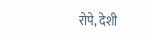रोपे, देशी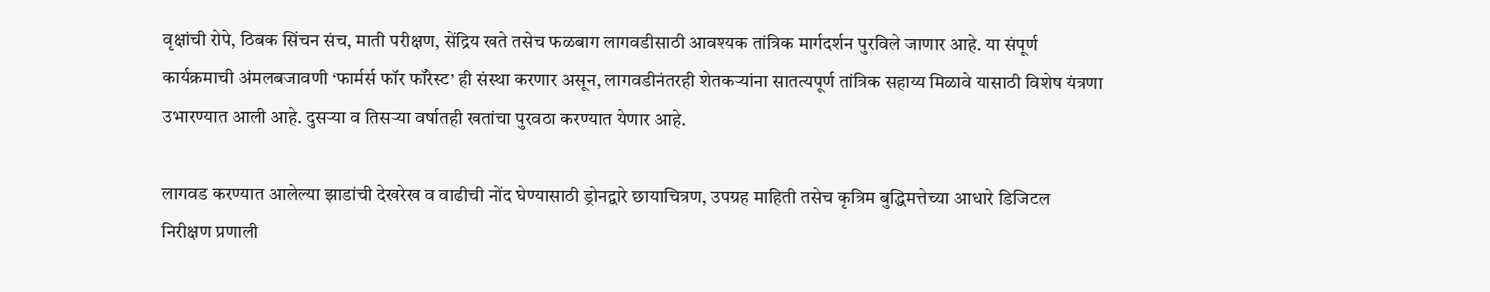वृक्षांची रोपे, ठिबक सिंचन संच, माती परीक्षण, सेंद्रिय खते तसेच फळबाग लागवडीसाठी आवश्यक तांत्रिक मार्गदर्शन पुरविले जाणार आहे. या संपूर्ण कार्यक्रमाची अंमलबजावणी ‘फार्मर्स फॉर फॉरेस्ट’ ही संस्था करणार असून, लागवडीनंतरही शेतकऱ्यांना सातत्यपूर्ण तांत्रिक सहाय्य मिळावे यासाठी विशेष यंत्रणा उभारण्यात आली आहे. दुसऱ्या व तिसऱ्या वर्षातही खतांचा पुरवठा करण्यात येणार आहे.

लागवड करण्यात आलेल्या झाडांची देखरेख व वाढीची नोंद घेण्यासाठी ड्रोनद्वारे छायाचित्रण, उपग्रह माहिती तसेच कृत्रिम बुद्धिमत्तेच्या आधारे डिजिटल निरीक्षण प्रणाली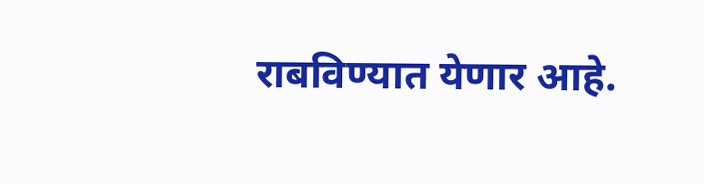राबविण्यात येणार आहे.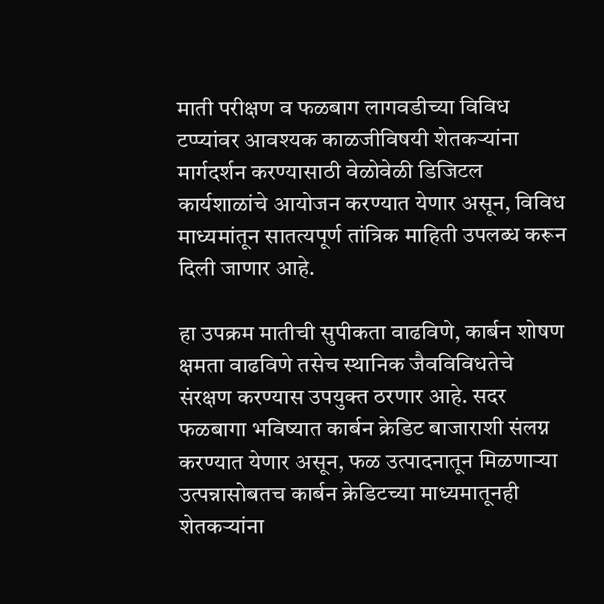माती परीक्षण व फळबाग लागवडीच्या विविध टप्प्यांवर आवश्यक काळजीविषयी शेतकऱ्यांना मार्गदर्शन करण्यासाठी वेळोवेळी डिजिटल कार्यशाळांचे आयोजन करण्यात येणार असून, विविध माध्यमांतून सातत्यपूर्ण तांत्रिक माहिती उपलब्ध करून दिली जाणार आहे.

हा उपक्रम मातीची सुपीकता वाढविणे, कार्बन शोषण क्षमता वाढविणे तसेच स्थानिक जैवविविधतेचे संरक्षण करण्यास उपयुक्त ठरणार आहे. सदर फळबागा भविष्यात कार्बन क्रेडिट बाजाराशी संलग्न करण्यात येणार असून, फळ उत्पादनातून मिळणाऱ्या उत्पन्नासोबतच कार्बन क्रेडिटच्या माध्यमातूनही शेतकऱ्यांना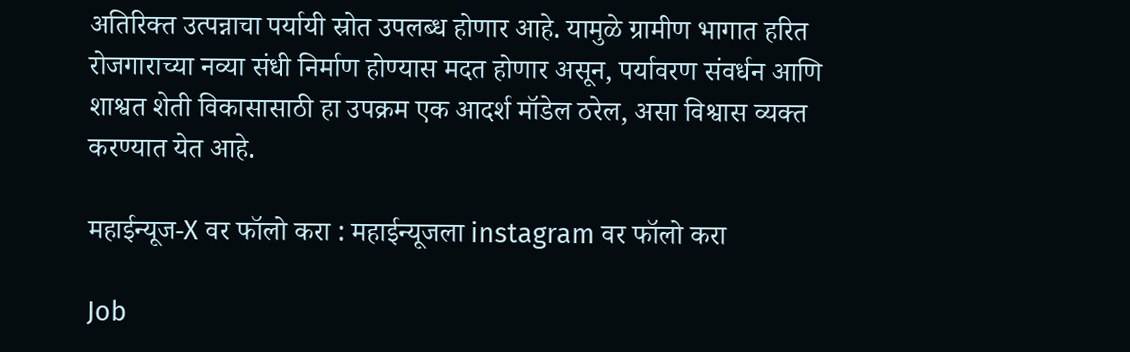अतिरिक्त उत्पन्नाचा पर्यायी स्रोत उपलब्ध होणार आहे. यामुळे ग्रामीण भागात हरित रोजगाराच्या नव्या संधी निर्माण होण्यास मदत होणार असून, पर्यावरण संवर्धन आणि शाश्वत शेती विकासासाठी हा उपक्रम एक आदर्श मॉडेल ठरेल, असा विश्वास व्यक्त करण्यात येत आहे.

महाईन्यूज-X वर फॉलो करा : महाईन्यूजला instagram वर फॉलो करा

Job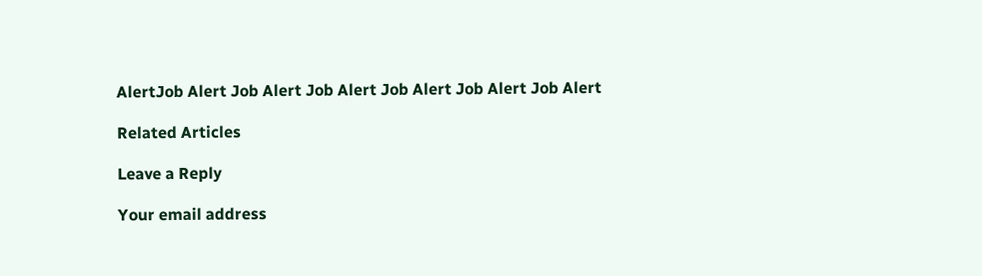AlertJob Alert Job Alert Job Alert Job Alert Job Alert Job Alert

Related Articles

Leave a Reply

Your email address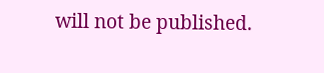will not be published.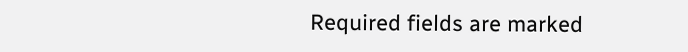Required fields are marked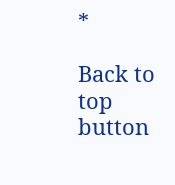*

Back to top button